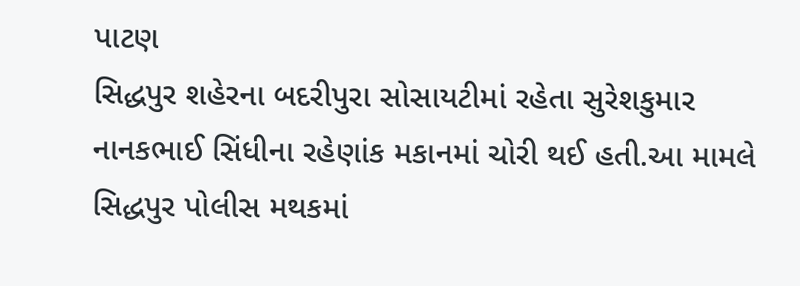પાટણ
સિદ્ધપુર શહેરના બદરીપુરા સોસાયટીમાં રહેતા સુરેશકુમાર નાનકભાઈ સિંધીના રહેણાંક મકાનમાં ચોરી થઈ હતી.આ મામલે સિદ્ધપુર પોલીસ મથકમાં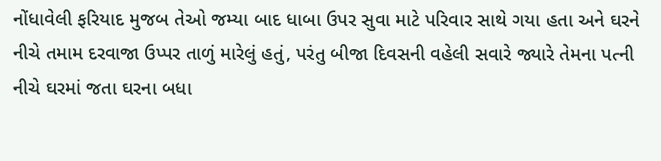નોંધાવેલી ફરિયાદ મુજબ તેઓ જમ્યા બાદ ધાબા ઉપર સુવા માટે પરિવાર સાથે ગયા હતા અને ઘરને નીચે તમામ દરવાજા ઉપ્પર તાળું મારેલું હતું, પરંતુ બીજા દિવસની વહેલી સવારે જ્યારે તેમના પત્ની નીચે ઘરમાં જતા ઘરના બધા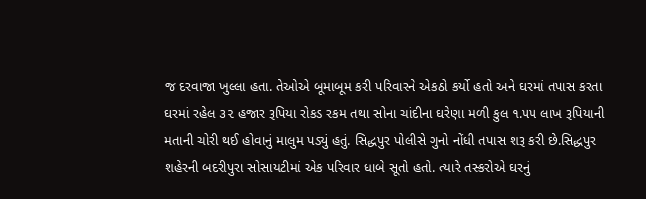જ દરવાજા ખુલ્લા હતા. તેઓએ બૂમાબૂમ કરી પરિવારને એકઠો કર્યો હતો અને ઘરમાં તપાસ કરતા ઘરમાં રહેલ ૩૨ હજાર રૂપિયા રોકડ રકમ તથા સોના ચાંદીના ઘરેણા મળી કુલ ૧.૫૫ લાખ રૂપિયાની મતાની ચોરી થઈ હોવાનું માલુમ પડ્યું હતું. સિદ્ધપુર પોલીસે ગુનો નોંધી તપાસ શરૂ કરી છે.સિદ્ધપુર શહેરની બદરીપુરા સોસાયટીમાં એક પરિવાર ધાબે સૂતો હતો. ત્યારે તસ્કરોએ ઘરનું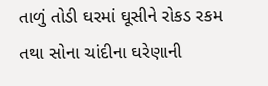તાળું તોડી ઘરમાં ઘૂસીને રોકડ રકમ તથા સોના ચાંદીના ઘરેણાની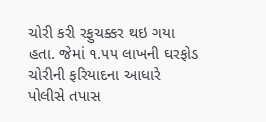ચોરી કરી રફુચક્કર થઇ ગયા હતા. જેમાં ૧.૫૫ લાખની ઘરફોડ ચોરીની ફરિયાદના આધારે પોલીસે તપાસ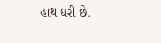હાથ ધરી છે.